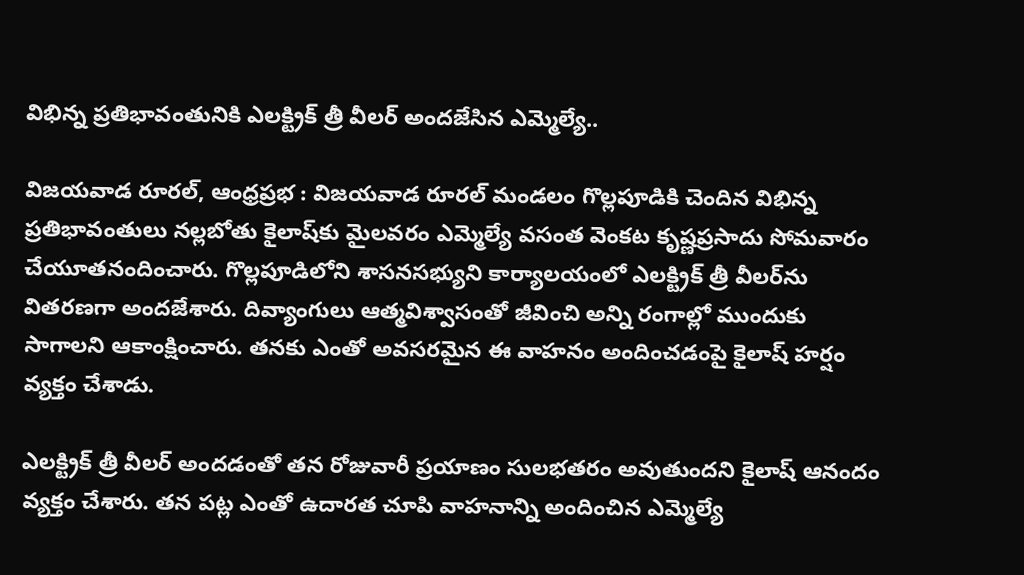విభిన్న ప్రతిభావంతునికి ఎలక్ట్రిక్ త్రీ వీలర్ అందజేసిన ఎమ్మెల్యే..

విజయవాడ రూరల్, ఆంధ్రప్రభ : విజయవాడ రూరల్ మండలం గొల్లపూడికి చెందిన విభిన్న ప్రతిభావంతులు నల్లబోతు కైలాష్‌కు మైలవరం ఎమ్మెల్యే వసంత వెంకట కృష్ణప్రసాదు సోమవారం చేయూతనందించారు. గొల్లపూడిలోని శాసనసభ్యుని కార్యాలయంలో ఎలక్ట్రిక్ త్రీ వీలర్‌ను వితరణగా అందజేశారు. దివ్యాంగులు ఆత్మవిశ్వాసంతో జీవించి అన్ని రంగాల్లో ముందుకు సాగాలని ఆకాంక్షించారు. తనకు ఎంతో అవసరమైన ఈ వాహనం అందించడంపై కైలాష్ హర్షం వ్యక్తం చేశాడు.

ఎలక్ట్రిక్ త్రీ వీలర్ అందడంతో తన రోజువారీ ప్రయాణం సులభతరం అవుతుందని కైలాష్ ఆనందం వ్యక్తం చేశారు. తన పట్ల ఎంతో ఉదారత చూపి వాహనాన్ని అందించిన ఎమ్మెల్యే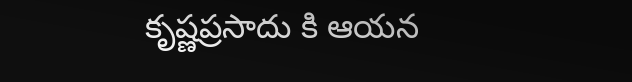కృష్ణప్రసాదు కి ఆయన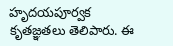హృదయపూర్వక కృతజ్ఞతలు తెలిపారు. ఈ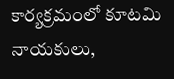కార్యక్రమంలో కూటమి నాయకులు,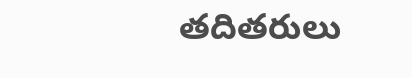తదితరులు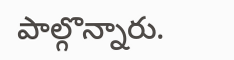పాల్గొన్నారు.